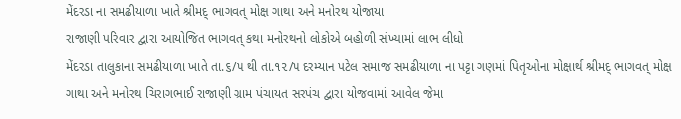મેંદરડા ના સમઢીયાળા ખાતે શ્રીમદ્ ભાગવત્ મોક્ષ ગાથા અને મનોરથ યોજાયા
રાજાણી પરિવાર દ્વારા આયોજિત ભાગવત્ કથા મનોરથનો લોકોએ બહોળી સંખ્યામાં લાભ લીધો
મેંદરડા તાલુકાના સમઢીયાળા ખાતે તા.૬/૫ થી તા.૧૨/૫ દરમ્યાન પટેલ સમાજ સમઢીયાળા ના પટ્ટા ગણમાં પિતૃઓના મોક્ષાર્થ શ્રીમદ્ ભાગવત્ મોક્ષ ગાથા અને મનોરથ ચિરાગભાઈ રાજાણી ગ્રામ પંચાયત સરપંચ દ્વારા યોજવામાં આવેલ જેમા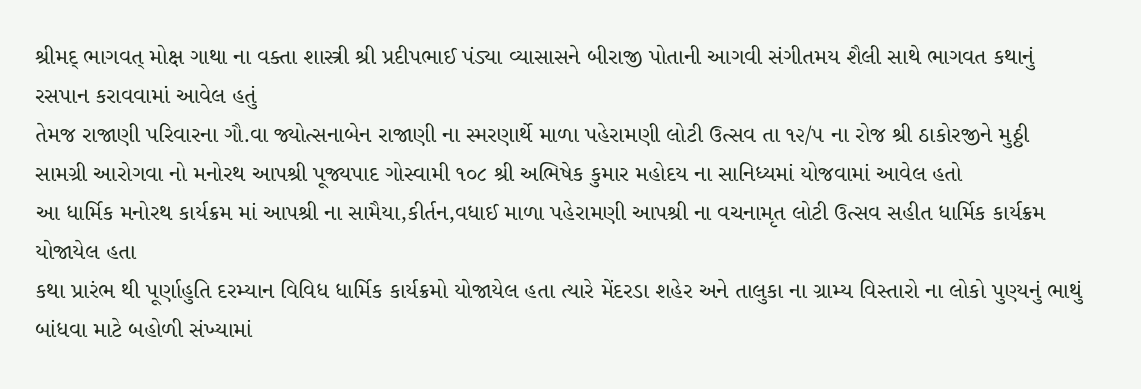શ્રીમદ્ ભાગવત્ મોક્ષ ગાથા ના વક્તા શાસ્ત્રી શ્રી પ્રદીપભાઈ પંડ્યા વ્યાસાસને બીરાજી પોતાની આગવી સંગીતમય શૈલી સાથે ભાગવત કથાનું રસપાન કરાવવામાં આવેલ હતું
તેમજ રાજાણી પરિવારના ગૌ.વા જ્યોત્સનાબેન રાજાણી ના સ્મરણાર્થે માળા પહેરામણી લોટી ઉત્સવ તા ૧૨/૫ ના રોજ શ્રી ઠાકોરજીને મુઠ્ઠી સામગ્રી આરોગવા નો મનોરથ આપશ્રી પૂજ્યપાદ ગોસ્વામી ૧૦૮ શ્રી અભિષેક કુમાર મહોદય ના સાનિધ્યમાં યોજવામાં આવેલ હતો
આ ધાર્મિક મનોરથ કાર્યક્રમ માં આપશ્રી ના સામૈયા,કીર્તન,વધાઈ માળા પહેરામણી આપશ્રી ના વચનામૃત લોટી ઉત્સવ સહીત ધાર્મિક કાર્યક્રમ યોજાયેલ હતા
કથા પ્રારંભ થી પૂર્ણાહુતિ દરમ્યાન વિવિધ ધાર્મિક કાર્યક્રમો યોજાયેલ હતા ત્યારે મેંદરડા શહેર અને તાલુકા ના ગ્રામ્ય વિસ્તારો ના લોકો પુણ્યનું ભાથું બાંધવા માટે બહોળી સંખ્યામાં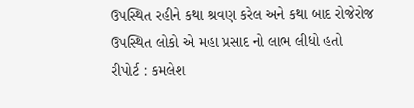ઉપસ્થિત રહીને કથા શ્રવણ કરેલ અને કથા બાદ રોજેરોજ ઉપસ્થિત લોકો એ મહા પ્રસાદ નો લાભ લીધો હતો
રીપોર્ટ : કમલેશ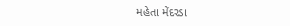મહેતા મેંદરડા